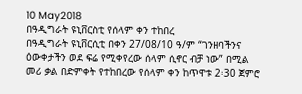10 May2018
በዓዲግራት ዩኒቨርስቲ የሰላም ቀን ተከበረ
በዓዲግራት ዩኒቨርሲቲ በቀን 27/08/10 ዓ/ም “ገንዘባችንና ዕውቀታችን ወደ ፍሬ የሚቀየረው ሰላም ሲኖር ብቻ ነው” በሚል መሪ ቃል በድምቀት የተከበረው የሰላም ቀን ከጥዋቱ 2፡30 ጀምሮ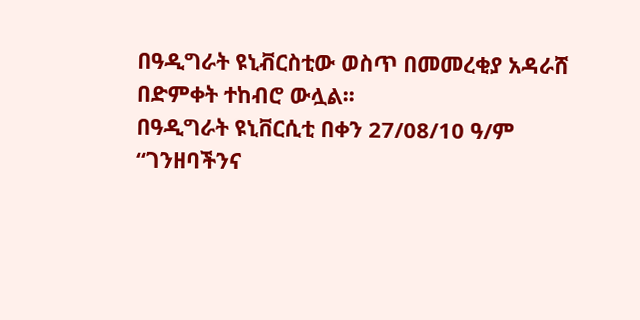በዓዲግራት ዩኒቭርስቲው ወስጥ በመመረቂያ አዳራሸ በድምቀት ተከብሮ ውሏል፡፡
በዓዲግራት ዩኒቨርሲቲ በቀን 27/08/10 ዓ/ም “ገንዘባችንና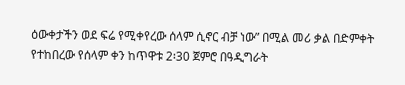ዕውቀታችን ወደ ፍሬ የሚቀየረው ሰላም ሲኖር ብቻ ነው” በሚል መሪ ቃል በድምቀት የተከበረው የሰላም ቀን ከጥዋቱ 2፡30 ጀምሮ በዓዲግራት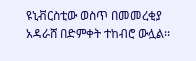ዩኒቭርስቲው ወስጥ በመመረቂያ አዳራሸ በድምቀት ተከብሮ ውሏል፡፡